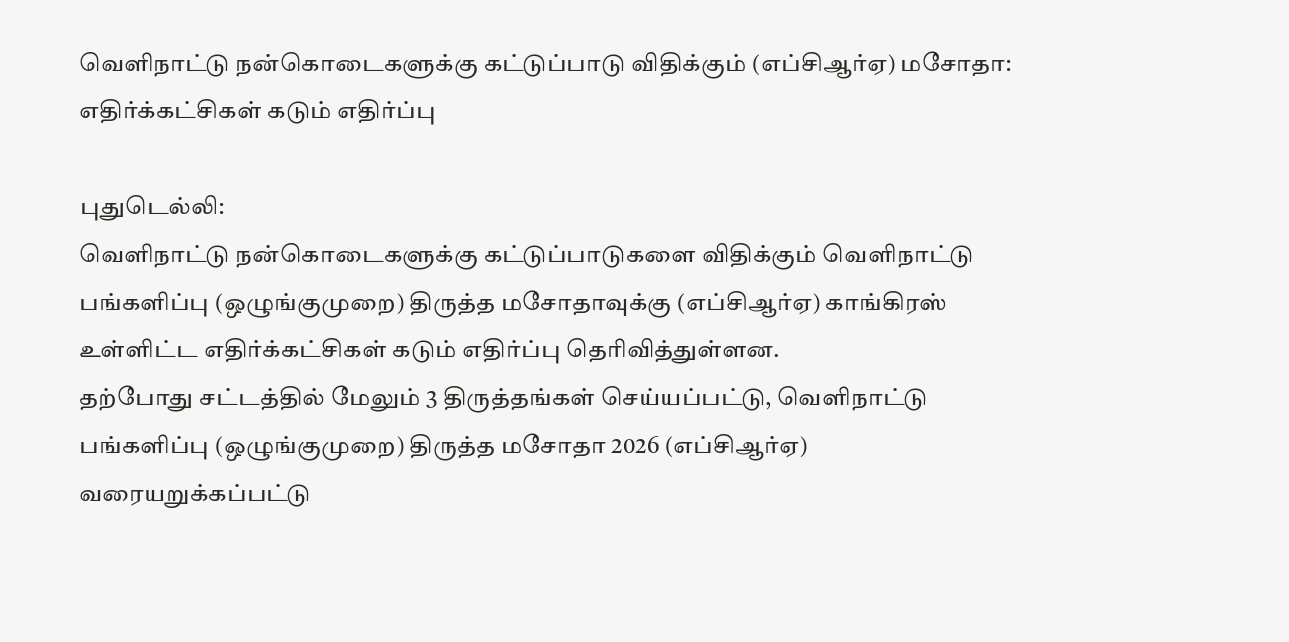வெளிநாட்டு நன்கொடைகளுக்கு கட்டுப்பாடு விதிக்கும் (எப்சிஆர்ஏ) மசோதா: எதிர்க்கட்சிகள் கடும் எதிர்ப்பு

புதுடெல்லி:
வெளிநாட்டு நன்கொடைகளுக்கு கட்டுப்பாடுகளை விதிக்கும் வெளிநாட்டு பங்களிப்பு (ஒழுங்குமுறை) திருத்த மசோதாவுக்கு (எப்சிஆர்ஏ) காங்கிரஸ் உள்ளிட்ட எதிர்க்கட்சிகள் கடும் எதிர்ப்பு தெரிவித்துள்ளன.
தற்போது சட்டத்தில் மேலும் 3 திருத்தங்கள் செய்யப்பட்டு, வெளிநாட்டு பங்களிப்பு (ஒழுங்குமுறை) திருத்த மசோதா 2026 (எப்சிஆர்ஏ) வரையறுக்கப்பட்டு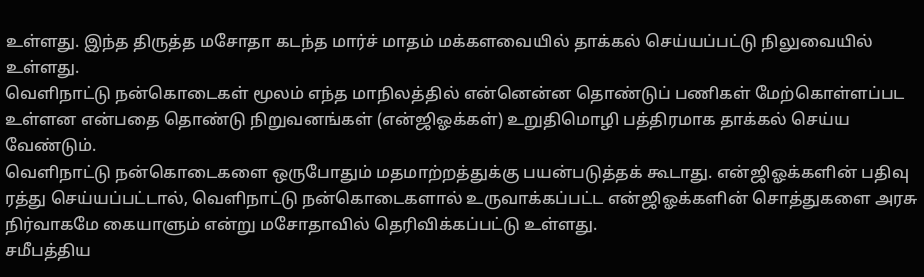உள்ளது. இந்த திருத்த மசோதா கடந்த மார்ச் மாதம் மக்களவையில் தாக்கல் செய்யப்பட்டு நிலுவையில் உள்ளது.
வெளிநாட்டு நன்கொடைகள் மூலம் எந்த மாநிலத்தில் என்னென்ன தொண்டுப் பணிகள் மேற்கொள்ளப்பட உள்ளன என்பதை தொண்டு நிறுவனங்கள் (என்ஜிஓக்கள்) உறுதிமொழி பத்திரமாக தாக்கல் செய்ய வேண்டும்.
வெளிநாட்டு நன்கொடைகளை ஒருபோதும் மதமாற்றத்துக்கு பயன்படுத்தக் கூடாது. என்ஜிஓக்களின் பதிவு ரத்து செய்யப்பட்டால், வெளிநாட்டு நன்கொடைகளால் உருவாக்கப்பட்ட என்ஜிஓக்களின் சொத்துகளை அரசு நிர்வாகமே கையாளும் என்று மசோதாவில் தெரிவிக்கப்பட்டு உள்ளது.
சமீபத்திய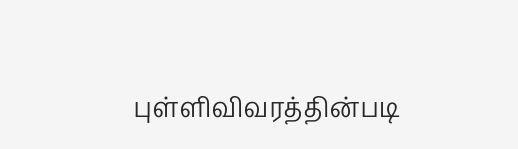புள்ளிவிவரத்தின்படி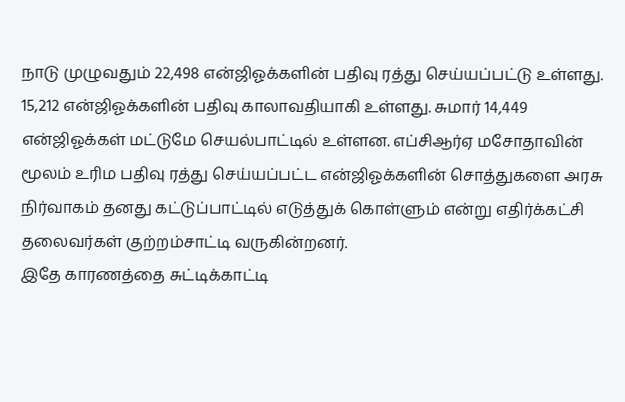நாடு முழுவதும் 22,498 என்ஜிஓக்களின் பதிவு ரத்து செய்யப்பட்டு உள்ளது. 15,212 என்ஜிஓக்களின் பதிவு காலாவதியாகி உள்ளது. சுமார் 14,449 என்ஜிஓக்கள் மட்டுமே செயல்பாட்டில் உள்ளன. எப்சிஆர்ஏ மசோதாவின் மூலம் உரிம பதிவு ரத்து செய்யப்பட்ட என்ஜிஓக்களின் சொத்துகளை அரசு நிர்வாகம் தனது கட்டுப்பாட்டில் எடுத்துக் கொள்ளும் என்று எதிர்க்கட்சி தலைவர்கள் குற்றம்சாட்டி வருகின்றனர்.
இதே காரணத்தை சுட்டிக்காட்டி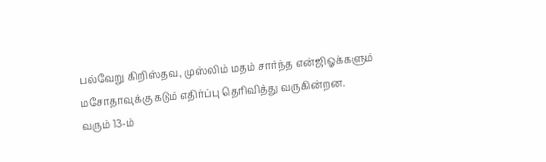பல்வேறு கிறிஸ்தவ, முஸ்லிம் மதம் சார்ந்த என்ஜிஓக்களும் மசோதாவுக்கு கடும் எதிர்ப்பு தெரிவித்து வருகின்றன.
வரும் 13-ம்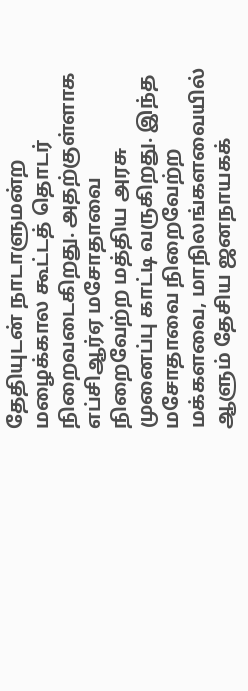தேதியுடன் நாடாளுமன்ற மழைக்கால கூட்டத் தொடர் நிறைவடைகிறது. அதற்குள்ளாக எப்சிஆர்ஏ மசோதாவை நிறைவேற்ற மத்திய அரசு முனைப்பு காட்டி வருகிறது. இந்த மசோதாவை நிறைவேற்ற மக்களவை, மாநிலங்களவையில் ஆளும் தேசிய ஜனநாயகக்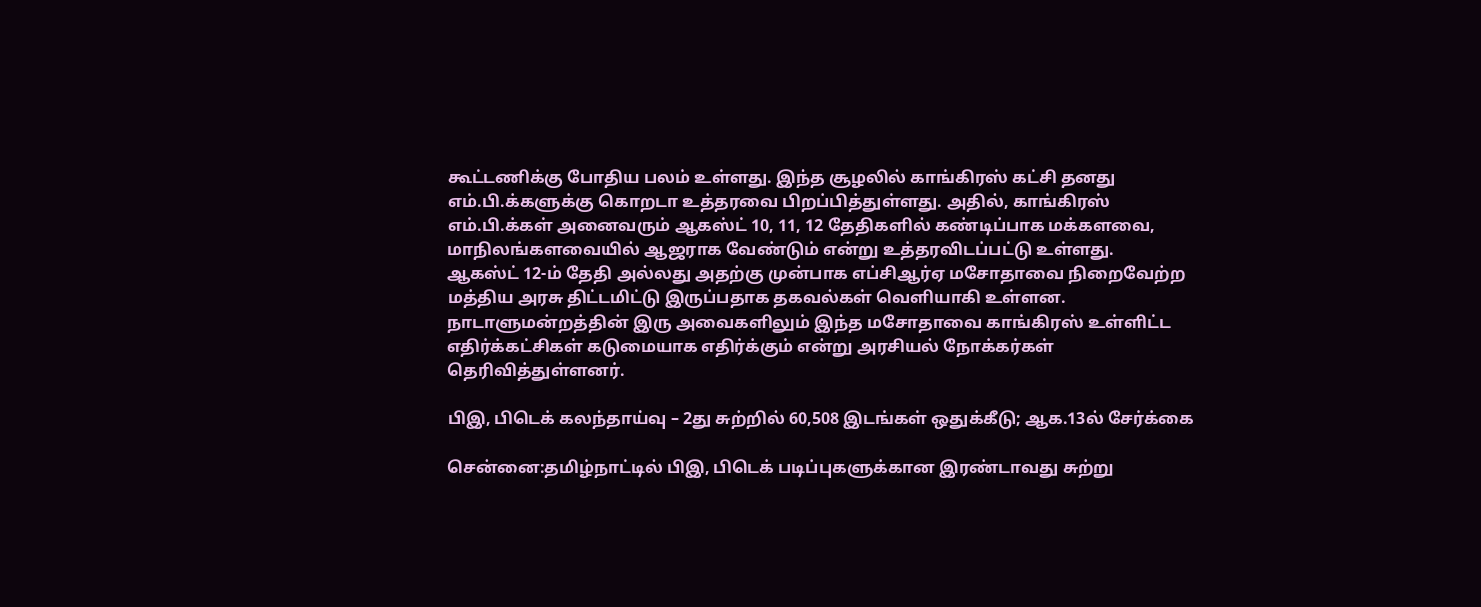கூட்டணிக்கு போதிய பலம் உள்ளது. இந்த சூழலில் காங்கிரஸ் கட்சி தனது எம்.பி.க்களுக்கு கொறடா உத்தரவை பிறப்பித்துள்ளது. அதில், காங்கிரஸ் எம்.பி.க்கள் அனைவரும் ஆகஸ்ட் 10, 11, 12 தேதிகளில் கண்டிப்பாக மக்களவை, மாநிலங்களவையில் ஆஜராக வேண்டும் என்று உத்தரவிடப்பட்டு உள்ளது.
ஆகஸ்ட் 12-ம் தேதி அல்லது அதற்கு முன்பாக எப்சிஆர்ஏ மசோதாவை நிறைவேற்ற மத்திய அரசு திட்டமிட்டு இருப்பதாக தகவல்கள் வெளியாகி உள்ளன. நாடாளுமன்றத்தின் இரு அவைகளிலும் இந்த மசோதாவை காங்கிரஸ் உள்ளிட்ட எதிர்க்கட்சிகள் கடுமையாக எதிர்க்கும் என்று அரசியல் நோக்கர்கள் தெரிவித்துள்ளனர்.

பிஇ, பிடெக் கலந்தாய்வு – 2து சுற்றில் 60,508 இடங்கள் ஒதுக்கீடு; ஆக.13ல் சேர்க்கை

சென்னை:தமிழ்நாட்டில் பிஇ, பிடெக் படிப்புகளுக்கான இரண்டாவது சுற்று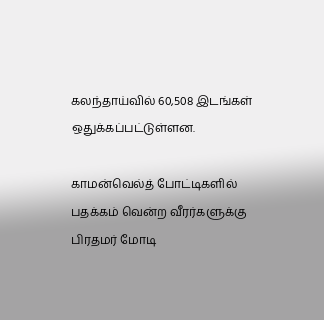கலந்தாய்வில் 60,508 இடங்கள் ஒதுக்கப்பட்டுள்ளன.

காமன்வெல்த் போட்டிகளில் பதக்கம் வென்ற வீரர்களுக்கு பிரதமர் மோடி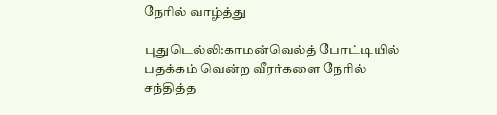நேரில் வாழ்த்து

புதுடெல்லி:காமன்வெல்த் போட்டியில் பதக்கம் வென்ற வீரர்களை நேரில் சந்தித்த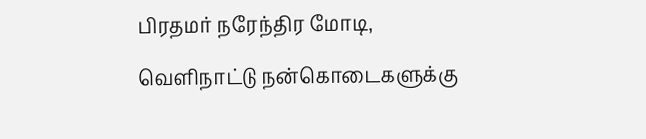பிரதமர் நரேந்திர மோடி,

வெளிநாட்டு நன்கொடைகளுக்கு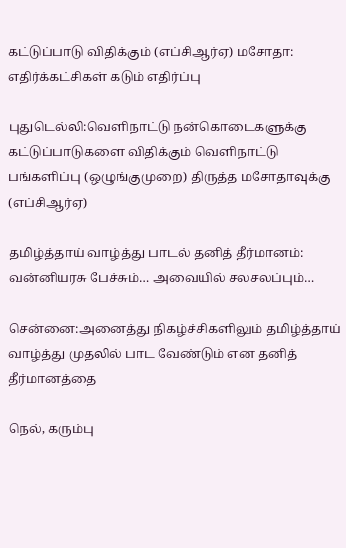கட்டுப்பாடு விதிக்கும் (எப்சிஆர்ஏ) மசோதா: எதிர்க்கட்சிகள் கடும் எதிர்ப்பு

புதுடெல்லி:வெளிநாட்டு நன்கொடைகளுக்கு கட்டுப்பாடுகளை விதிக்கும் வெளிநாட்டு பங்களிப்பு (ஒழுங்குமுறை) திருத்த மசோதாவுக்கு (எப்சிஆர்ஏ)

தமிழ்த்தாய் வாழ்த்து பாடல் தனித் தீர்மானம்: வன்னியரசு பேச்சும்… அவையில் சலசலப்பும்…

சென்னை:அனைத்து நிகழ்ச்சிகளிலும் தமிழ்த்தாய் வாழ்த்து முதலில் பாட வேண்டும் என தனித் தீர்மானத்தை

நெல், கரும்பு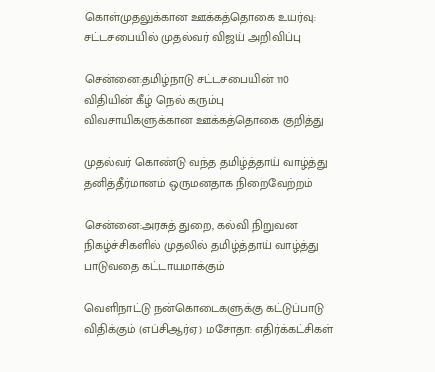கொள்முதலுக்கான ஊக்கத்தொகை உயர்வு: சட்டசபையில் முதல்வர் விஜய் அறிவிப்பு

சென்னை:தமிழ்நாடு சட்டசபையின் 110 விதியின் கீழ் நெல் கரும்பு விவசாயிகளுக்கான ஊக்கத்தொகை குறித்து

முதல்வர் கொண்டு வந்த தமிழ்த்தாய் வாழ்த்து தனித்தீர்மானம் ஒருமனதாக நிறைவேற்றம்

சென்னை:அரசுத் துறை, கல்வி நிறுவன நிகழ்ச்சிகளில் முதலில் தமிழ்த்தாய் வாழ்த்து பாடுவதை கட்டாயமாக்கும்

வெளிநாட்டு நன்கொடைகளுக்கு கட்டுப்பாடு விதிக்கும் (எப்சிஆர்ஏ) மசோதா: எதிர்க்கட்சிகள்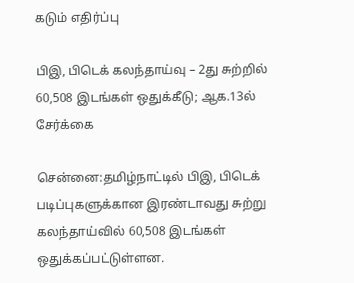கடும் எதிர்ப்பு

பிஇ, பிடெக் கலந்தாய்வு – 2து சுற்றில் 60,508 இடங்கள் ஒதுக்கீடு; ஆக.13ல் சேர்க்கை

சென்னை:தமிழ்நாட்டில் பிஇ, பிடெக் படிப்புகளுக்கான இரண்டாவது சுற்று கலந்தாய்வில் 60,508 இடங்கள் ஒதுக்கப்பட்டுள்ளன.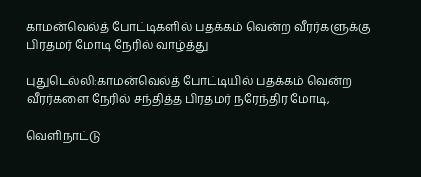காமன்வெல்த் போட்டிகளில் பதக்கம் வென்ற வீரர்களுக்கு பிரதமர் மோடி நேரில் வாழ்த்து

புதுடெல்லி:காமன்வெல்த் போட்டியில் பதக்கம் வென்ற வீரர்களை நேரில் சந்தித்த பிரதமர் நரேந்திர மோடி,

வெளிநாட்டு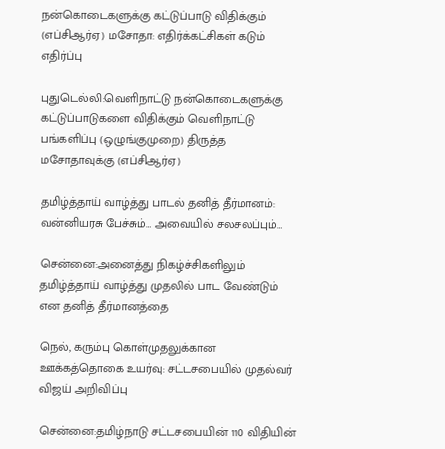நன்கொடைகளுக்கு கட்டுப்பாடு விதிக்கும் (எப்சிஆர்ஏ) மசோதா: எதிர்க்கட்சிகள் கடும் எதிர்ப்பு

புதுடெல்லி:வெளிநாட்டு நன்கொடைகளுக்கு கட்டுப்பாடுகளை விதிக்கும் வெளிநாட்டு பங்களிப்பு (ஒழுங்குமுறை) திருத்த மசோதாவுக்கு (எப்சிஆர்ஏ)

தமிழ்த்தாய் வாழ்த்து பாடல் தனித் தீர்மானம்: வன்னியரசு பேச்சும்… அவையில் சலசலப்பும்…

சென்னை:அனைத்து நிகழ்ச்சிகளிலும் தமிழ்த்தாய் வாழ்த்து முதலில் பாட வேண்டும் என தனித் தீர்மானத்தை

நெல், கரும்பு கொள்முதலுக்கான ஊக்கத்தொகை உயர்வு: சட்டசபையில் முதல்வர் விஜய் அறிவிப்பு

சென்னை:தமிழ்நாடு சட்டசபையின் 110 விதியின்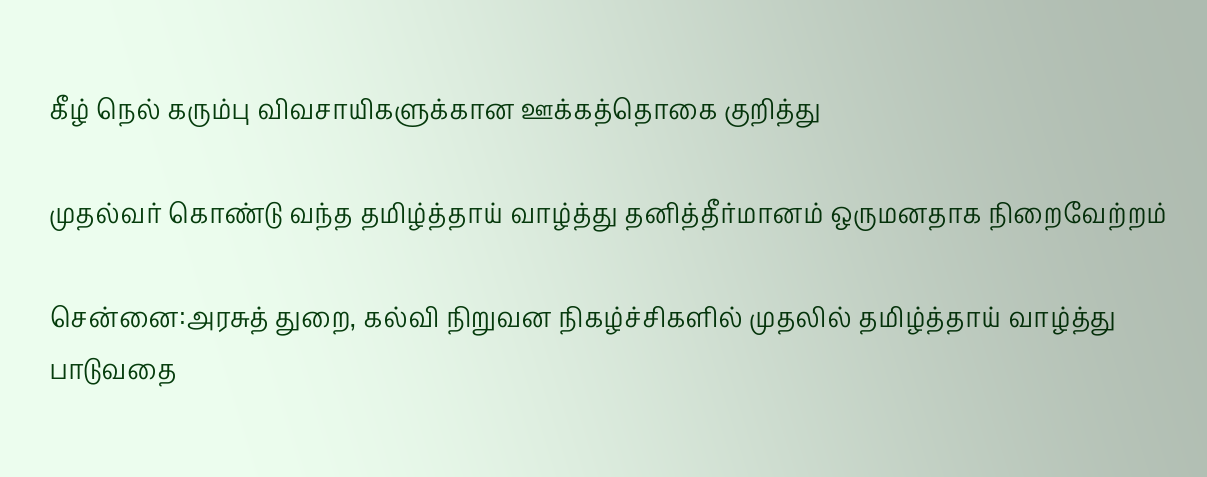கீழ் நெல் கரும்பு விவசாயிகளுக்கான ஊக்கத்தொகை குறித்து

முதல்வர் கொண்டு வந்த தமிழ்த்தாய் வாழ்த்து தனித்தீர்மானம் ஒருமனதாக நிறைவேற்றம்

சென்னை:அரசுத் துறை, கல்வி நிறுவன நிகழ்ச்சிகளில் முதலில் தமிழ்த்தாய் வாழ்த்து பாடுவதை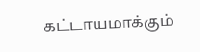கட்டாயமாக்கும்